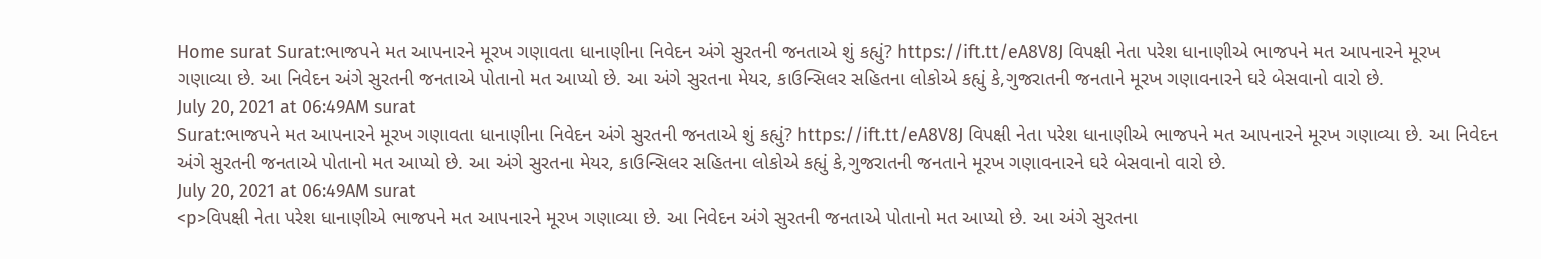Home surat Surat:ભાજપને મત આપનારને મૂરખ ગણાવતા ધાનાણીના નિવેદન અંગે સુરતની જનતાએ શું કહ્યું? https://ift.tt/eA8V8J વિપક્ષી નેતા પરેશ ધાનાણીએ ભાજપને મત આપનારને મૂરખ ગણાવ્યા છે. આ નિવેદન અંગે સુરતની જનતાએ પોતાનો મત આપ્યો છે. આ અંગે સુરતના મેયર, કાઉન્સિલર સહિતના લોકોએ કહ્યું કે,ગુજરાતની જનતાને મૂરખ ગણાવનારને ઘરે બેસવાનો વારો છે.
July 20, 2021 at 06:49AM surat
Surat:ભાજપને મત આપનારને મૂરખ ગણાવતા ધાનાણીના નિવેદન અંગે સુરતની જનતાએ શું કહ્યું? https://ift.tt/eA8V8J વિપક્ષી નેતા પરેશ ધાનાણીએ ભાજપને મત આપનારને મૂરખ ગણાવ્યા છે. આ નિવેદન અંગે સુરતની જનતાએ પોતાનો મત આપ્યો છે. આ અંગે સુરતના મેયર, કાઉન્સિલર સહિતના લોકોએ કહ્યું કે,ગુજરાતની જનતાને મૂરખ ગણાવનારને ઘરે બેસવાનો વારો છે.
July 20, 2021 at 06:49AM surat
<p>વિપક્ષી નેતા પરેશ ધાનાણીએ ભાજપને મત આપનારને મૂરખ ગણાવ્યા છે. આ નિવેદન અંગે સુરતની જનતાએ પોતાનો મત આપ્યો છે. આ અંગે સુરતના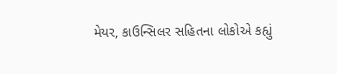મેયર, કાઉન્સિલર સહિતના લોકોએ કહ્યું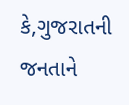કે,ગુજરાતની જનતાને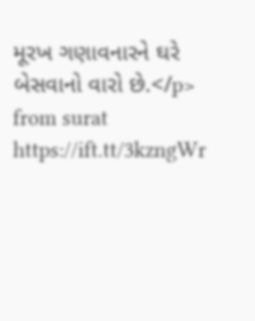મૂરખ ગણાવનારને ઘરે બેસવાનો વારો છે.</p>
from surat https://ift.tt/3kzngWr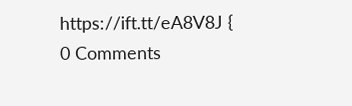https://ift.tt/eA8V8J {
0 Comments